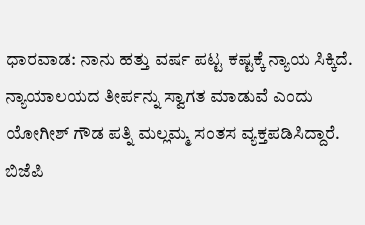ಧಾರವಾಡ: ನಾನು ಹತ್ತು ವರ್ಷ ಪಟ್ಟ ಕಷ್ಟಕ್ಕೆ ನ್ಯಾಯ ಸಿಕ್ಕಿದೆ. ನ್ಯಾಯಾಲಯದ ತೀರ್ಪನ್ನು ಸ್ವಾಗತ ಮಾಡುವೆ ಎಂದು ಯೋಗೀಶ್ ಗೌಡ ಪತ್ನಿ ಮಲ್ಲಮ್ಮ ಸಂತಸ ವ್ಯಕ್ತಪಡಿಸಿದ್ದಾರೆ.
ಬಿಜೆಪಿ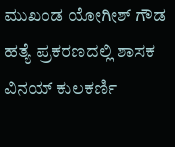ಮುಖಂಡ ಯೋಗೀಶ್ ಗೌಡ ಹತ್ಯೆ ಪ್ರಕರಣದಲ್ಲಿ ಶಾಸಕ ವಿನಯ್ ಕುಲಕರ್ಣಿ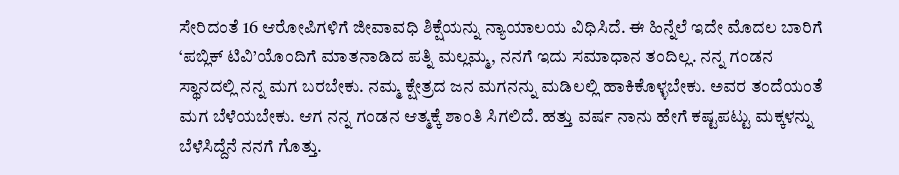ಸೇರಿದಂತೆ 16 ಆರೋಪಿಗಳಿಗೆ ಜೀವಾವಧಿ ಶಿಕ್ಷೆಯನ್ನು ನ್ಯಾಯಾಲಯ ವಿಧಿಸಿದೆ. ಈ ಹಿನ್ನೆಲೆ ಇದೇ ಮೊದಲ ಬಾರಿಗೆ ‘ಪಬ್ಲಿಕ್ ಟಿವಿ’ಯೊಂದಿಗೆ ಮಾತನಾಡಿದ ಪತ್ನಿ ಮಲ್ಲಮ್ಮ, ನನಗೆ ಇದು ಸಮಾಧಾನ ತಂದಿಲ್ಲ. ನನ್ನ ಗಂಡನ ಸ್ಥಾನದಲ್ಲಿ ನನ್ನ ಮಗ ಬರಬೇಕು. ನಮ್ಮ ಕ್ಷೇತ್ರದ ಜನ ಮಗನನ್ನು ಮಡಿಲಲ್ಲಿ ಹಾಕಿಕೊಳ್ಳಬೇಕು. ಅವರ ತಂದೆಯಂತೆ ಮಗ ಬೆಳೆಯಬೇಕು. ಆಗ ನನ್ನ ಗಂಡನ ಆತ್ಮಕ್ಕೆ ಶಾಂತಿ ಸಿಗಲಿದೆ. ಹತ್ತು ವರ್ಷ ನಾನು ಹೇಗೆ ಕಷ್ಟಪಟ್ಟು ಮಕ್ಕಳನ್ನು ಬೆಳೆಸಿದ್ದೆನೆ ನನಗೆ ಗೊತ್ತು.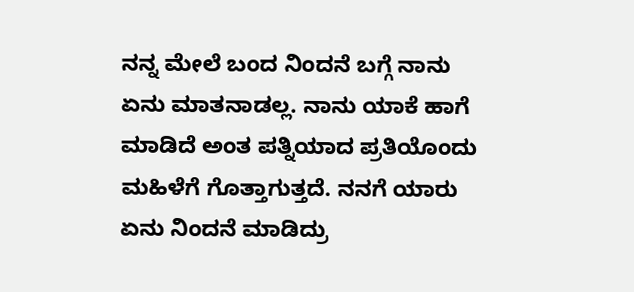ನನ್ನ ಮೇಲೆ ಬಂದ ನಿಂದನೆ ಬಗ್ಗೆ ನಾನು ಏನು ಮಾತನಾಡಲ್ಲ. ನಾನು ಯಾಕೆ ಹಾಗೆ ಮಾಡಿದೆ ಅಂತ ಪತ್ನಿಯಾದ ಪ್ರತಿಯೊಂದು ಮಹಿಳೆಗೆ ಗೊತ್ತಾಗುತ್ತದೆ. ನನಗೆ ಯಾರು ಏನು ನಿಂದನೆ ಮಾಡಿದ್ರು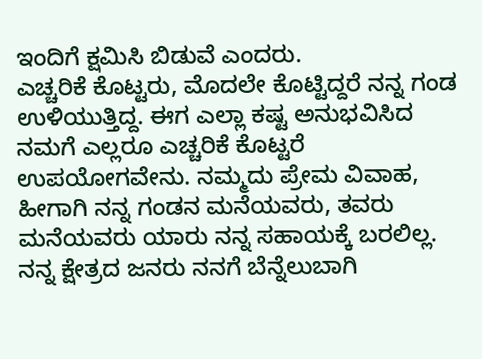ಇಂದಿಗೆ ಕ್ಷಮಿಸಿ ಬಿಡುವೆ ಎಂದರು.
ಎಚ್ಚರಿಕೆ ಕೊಟ್ಟರು, ಮೊದಲೇ ಕೊಟ್ಟಿದ್ದರೆ ನನ್ನ ಗಂಡ ಉಳಿಯುತ್ತಿದ್ದ. ಈಗ ಎಲ್ಲಾ ಕಷ್ಟ ಅನುಭವಿಸಿದ ನಮಗೆ ಎಲ್ಲರೂ ಎಚ್ಚರಿಕೆ ಕೊಟ್ಟರೆ ಉಪಯೋಗವೇನು. ನಮ್ಮದು ಪ್ರೇಮ ವಿವಾಹ, ಹೀಗಾಗಿ ನನ್ನ ಗಂಡನ ಮನೆಯವರು, ತವರು ಮನೆಯವರು ಯಾರು ನನ್ನ ಸಹಾಯಕ್ಕೆ ಬರಲಿಲ್ಲ. ನನ್ನ ಕ್ಷೇತ್ರದ ಜನರು ನನಗೆ ಬೆನ್ನೆಲುಬಾಗಿ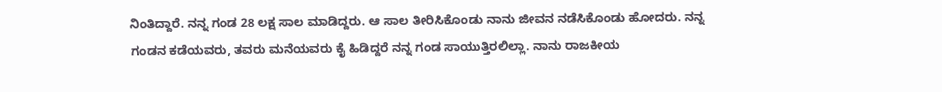ನಿಂತಿದ್ದಾರೆ. ನನ್ನ ಗಂಡ 28 ಲಕ್ಷ ಸಾಲ ಮಾಡಿದ್ದರು. ಆ ಸಾಲ ತೀರಿಸಿಕೊಂಡು ನಾನು ಜೀವನ ನಡೆಸಿಕೊಂಡು ಹೋದರು. ನನ್ನ ಗಂಡನ ಕಡೆಯವರು, ತವರು ಮನೆಯವರು ಕೈ ಹಿಡಿದ್ದರೆ ನನ್ನ ಗಂಡ ಸಾಯುತ್ತಿರಲಿಲ್ಲಾ. ನಾನು ರಾಜಕೀಯ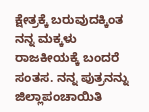ಕ್ಷೇತ್ರಕ್ಕೆ ಬರುವುದಕ್ಕಿಂತ ನನ್ನ ಮಕ್ಕಳು ರಾಜಕೀಯಕ್ಕೆ ಬಂದರೆ ಸಂತಸ. ನನ್ನ ಪುತ್ರನನ್ನು ಜಿಲ್ಲಾಪಂಚಾಯಿತಿ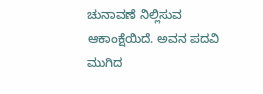ಚುನಾವಣೆ ನಿಲ್ಲಿಸುವ ಆಕಾಂಕ್ಷೆಯಿದೆ. ಅವನ ಪದವಿ ಮುಗಿದ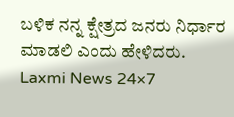ಬಳಿಕ ನನ್ನ ಕ್ಷೇತ್ರದ ಜನರು ನಿರ್ಧಾರ ಮಾಡಲಿ ಎಂದು ಹೇಳಿದರು.
Laxmi News 24×7